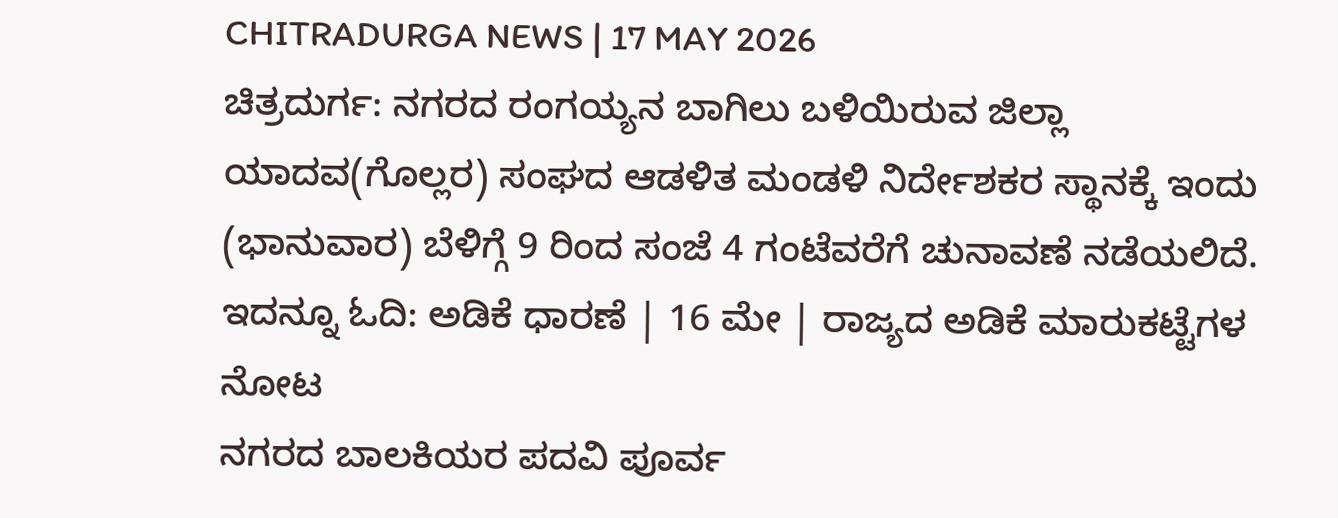CHITRADURGA NEWS | 17 MAY 2026
ಚಿತ್ರದುರ್ಗ: ನಗರದ ರಂಗಯ್ಯನ ಬಾಗಿಲು ಬಳಿಯಿರುವ ಜಿಲ್ಲಾ ಯಾದವ(ಗೊಲ್ಲರ) ಸಂಘದ ಆಡಳಿತ ಮಂಡಳಿ ನಿರ್ದೇಶಕರ ಸ್ಥಾನಕ್ಕೆ ಇಂದು (ಭಾನುವಾರ) ಬೆಳಿಗ್ಗೆ 9 ರಿಂದ ಸಂಜೆ 4 ಗಂಟೆವರೆಗೆ ಚುನಾವಣೆ ನಡೆಯಲಿದೆ.
ಇದನ್ನೂ ಓದಿ: ಅಡಿಕೆ ಧಾರಣೆ | 16 ಮೇ | ರಾಜ್ಯದ ಅಡಿಕೆ ಮಾರುಕಟ್ಟೆಗಳ ನೋಟ
ನಗರದ ಬಾಲಕಿಯರ ಪದವಿ ಪೂರ್ವ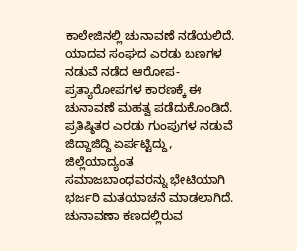ಕಾಲೇಜಿನಲ್ಲಿ ಚುನಾವಣೆ ನಡೆಯಲಿದೆ. ಯಾದವ ಸಂಘದ ಎರಡು ಬಣಗಳ ನಡುವೆ ನಡೆದ ಆರೋಪ-ಪ್ರತ್ಯಾರೋಪಗಳ ಕಾರಣಕ್ಕೆ ಈ ಚುನಾವಣೆ ಮಹತ್ವ ಪಡೆದುಕೊಂಡಿದೆ.
ಪ್ರತಿಷ್ಠಿತರ ಎರಡು ಗುಂಪುಗಳ ನಡುವೆ ಜಿದ್ದಾಜಿದ್ದಿ ಏರ್ಪಟ್ಟಿದ್ದು, ಜಿಲ್ಲೆಯಾದ್ಯಂತ ಸಮಾಜಬಾಂಧವರನ್ನು ಭೇಟಿಯಾಗಿ ಭರ್ಜರಿ ಮತಯಾಚನೆ ಮಾಡಲಾಗಿದೆ.
ಚುನಾವಣಾ ಕಣದಲ್ಲಿರುವ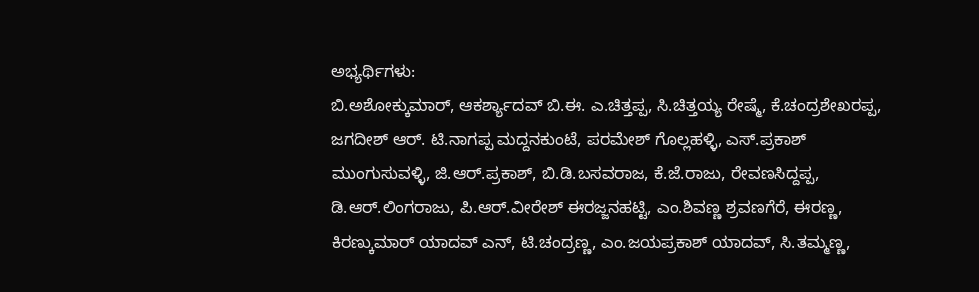ಅಭ್ಯರ್ಥಿಗಳು:
ಬಿ.ಅಶೋಕ್ಕುಮಾರ್, ಆಕರ್ಶ್ಯಾದವ್ ಬಿ.ಈ. ಎ.ಚಿತ್ತಪ್ಪ, ಸಿ.ಚಿತ್ತಯ್ಯ ರೇಷ್ಮೆ, ಕೆ.ಚಂದ್ರಶೇಖರಪ್ಪ, ಜಗದೀಶ್ ಆರ್. ಟಿ.ನಾಗಪ್ಪ ಮದ್ದನಕುಂಟೆ, ಪರಮೇಶ್ ಗೊಲ್ಲಹಳ್ಳಿ, ಎಸ್.ಪ್ರಕಾಶ್ ಮುಂಗುಸುವಳ್ಳಿ, ಜಿ.ಆರ್.ಪ್ರಕಾಶ್, ಬಿ.ಡಿ.ಬಸವರಾಜ, ಕೆ.ಜೆ.ರಾಜು, ರೇವಣಸಿದ್ದಪ್ಪ, ಡಿ.ಆರ್.ಲಿಂಗರಾಜು, ಪಿ.ಆರ್.ವೀರೇಶ್ ಈರಜ್ಜನಹಟ್ಟಿ, ಎಂ.ಶಿವಣ್ಣ ಶ್ರವಣಗೆರೆ, ಈರಣ್ಣ, ಕಿರಣ್ಕುಮಾರ್ ಯಾದವ್ ಎನ್, ಟಿ.ಚಂದ್ರಣ್ಣ, ಎಂ.ಜಯಪ್ರಕಾಶ್ ಯಾದವ್, ಸಿ.ತಮ್ಮಣ್ಣ,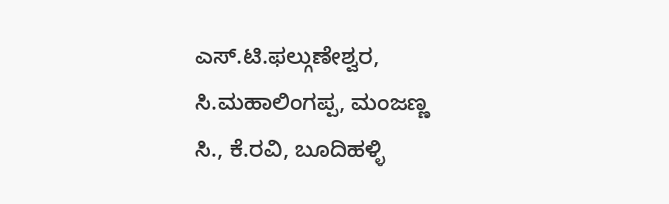ಎಸ್.ಟಿ.ಫಲ್ಗುಣೇಶ್ವರ, ಸಿ.ಮಹಾಲಿಂಗಪ್ಪ, ಮಂಜಣ್ಣ ಸಿ., ಕೆ.ರವಿ, ಬೂದಿಹಳ್ಳಿ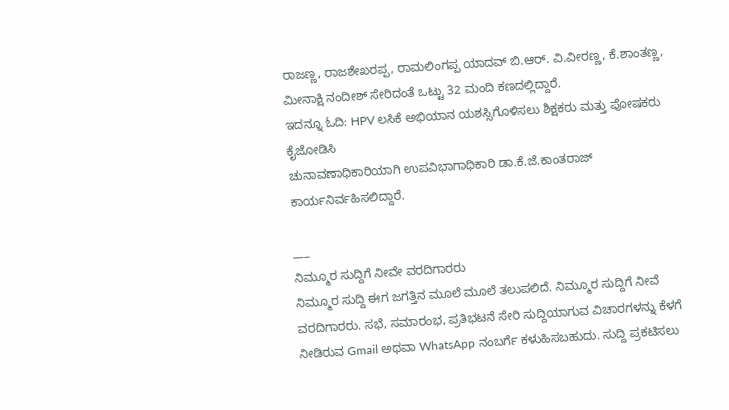ರಾಜಣ್ಣ, ರಾಜಶೇಖರಪ್ಪ, ರಾಮಲಿಂಗಪ್ಪ ಯಾದವ್ ಬಿ.ಆರ್. ವಿ.ವೀರಣ್ಣ, ಕೆ.ಶಾಂತಣ್ಣ, ಮೀನಾಕ್ಷಿ ನಂದೀಶ್ ಸೇರಿದಂತೆ ಒಟ್ಟು 32 ಮಂದಿ ಕಣದಲ್ಲಿದ್ದಾರೆ.
ಇದನ್ನೂ ಓದಿ: HPV ಲಸಿಕೆ ಅಭಿಯಾನ ಯಶಸ್ಸಿಗೊಳಿಸಲು ಶಿಕ್ಷಕರು ಮತ್ತು ಪೋಷಕರು ಕೈಜೋಡಿಸಿ
ಚುನಾವಣಾಧಿಕಾರಿಯಾಗಿ ಉಪವಿಭಾಗಾಧಿಕಾರಿ ಡಾ.ಕೆ.ಜೆ.ಕಾಂತರಾಜ್ ಕಾರ್ಯನಿರ್ವಹಿಸಲಿದ್ದಾರೆ.

___
ನಿಮ್ಮೂರ ಸುದ್ದಿಗೆ ನೀವೇ ವರದಿಗಾರರು
ನಿಮ್ಮೂರ ಸುದ್ದಿ ಈಗ ಜಗತ್ತಿನ ಮೂಲೆ ಮೂಲೆ ತಲುಪಲಿದೆ. ನಿಮ್ಮೂರ ಸುದ್ದಿಗೆ ನೀವೆ ವರದಿಗಾರರು. ಸಭೆ, ಸಮಾರಂಭ, ಪ್ರತಿಭಟನೆ ಸೇರಿ ಸುದ್ದಿಯಾಗುವ ವಿಚಾರಗಳನ್ನು ಕೆಳಗೆ ನೀಡಿರುವ Gmail ಅಥವಾ WhatsApp ನಂಬರ್ಗೆ ಕಳುಹಿಸಬಹುದು. ಸುದ್ದಿ ಪ್ರಕಟಿಸಲು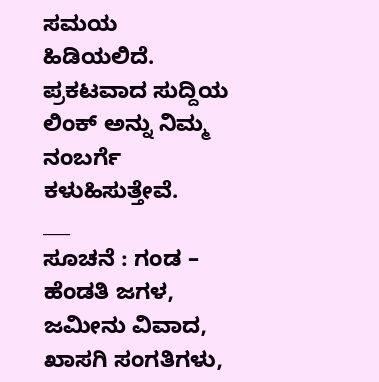ಸಮಯ ಹಿಡಿಯಲಿದೆ. ಪ್ರಕಟವಾದ ಸುದ್ದಿಯ ಲಿಂಕ್ ಅನ್ನು ನಿಮ್ಮ ನಂಬರ್ಗೆ ಕಳುಹಿಸುತ್ತೇವೆ.
___
ಸೂಚನೆ : ಗಂಡ – ಹೆಂಡತಿ ಜಗಳ, ಜಮೀನು ವಿವಾದ, ಖಾಸಗಿ ಸಂಗತಿಗಳು,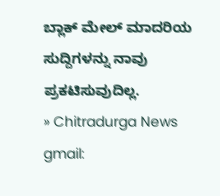ಬ್ಲಾಕ್ ಮೇಲ್ ಮಾದರಿಯ ಸುದ್ದಿಗಳನ್ನು ನಾವು ಪ್ರಕಟಿಸುವುದಿಲ್ಲ.
» Chitradurga News gmail: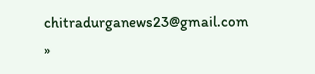chitradurganews23@gmail.com
»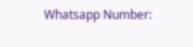Whatsapp Number: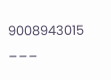9008943015
___